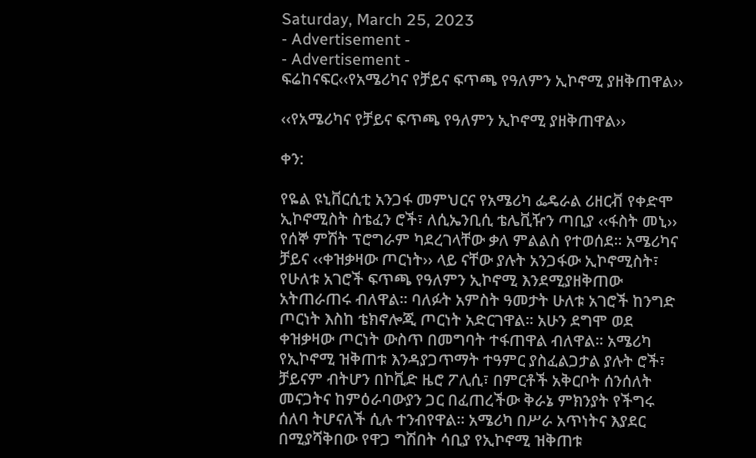Saturday, March 25, 2023
- Advertisement -
- Advertisement -
ፍሬከናፍር‹‹የአሜሪካና የቻይና ፍጥጫ የዓለምን ኢኮኖሚ ያዘቅጠዋል››

‹‹የአሜሪካና የቻይና ፍጥጫ የዓለምን ኢኮኖሚ ያዘቅጠዋል››

ቀን:

የዬል ዩኒቨርሲቲ አንጋፋ መምህርና የአሜሪካ ፌዴራል ሪዘርቭ የቀድሞ ኢኮኖሚስት ስቴፈን ሮች፣ ለሲኤንቢሲ ቴሌቪዥን ጣቢያ ‹‹ፋስት መኒ›› የሰኞ ምሽት ፕሮግራም ካደረገላቸው ቃለ ምልልስ የተወሰደ፡፡ አሜሪካና ቻይና ‹‹ቀዝቃዛው ጦርነት›› ላይ ናቸው ያሉት አንጋፋው ኢኮኖሚስት፣ የሁለቱ አገሮች ፍጥጫ የዓለምን ኢኮኖሚ እንደሚያዘቅጠው አትጠራጠሩ ብለዋል፡፡ ባለፉት አምስት ዓመታት ሁለቱ አገሮች ከንግድ ጦርነት እስከ ቴክኖሎጂ ጦርነት አድርገዋል፡፡ አሁን ደግሞ ወደ ቀዝቃዛው ጦርነት ውስጥ በመግባት ተፋጠዋል ብለዋል፡፡ አሜሪካ የኢኮኖሚ ዝቅጠቱ እንዳያጋጥማት ተዓምር ያስፈልጋታል ያሉት ሮች፣ ቻይናም ብትሆን በኮቪድ ዜሮ ፖሊሲ፣ በምርቶች አቅርቦት ሰንሰለት መናጋትና ከምዕራባውያን ጋር በፈጠረችው ቅራኔ ምክንያት የችግሩ ሰለባ ትሆናለች ሲሉ ተንብየዋል፡፡ አሜሪካ በሥራ አጥነትና እያደር በሚያሻቅበው የዋጋ ግሽበት ሳቢያ የኢኮኖሚ ዝቅጠቱ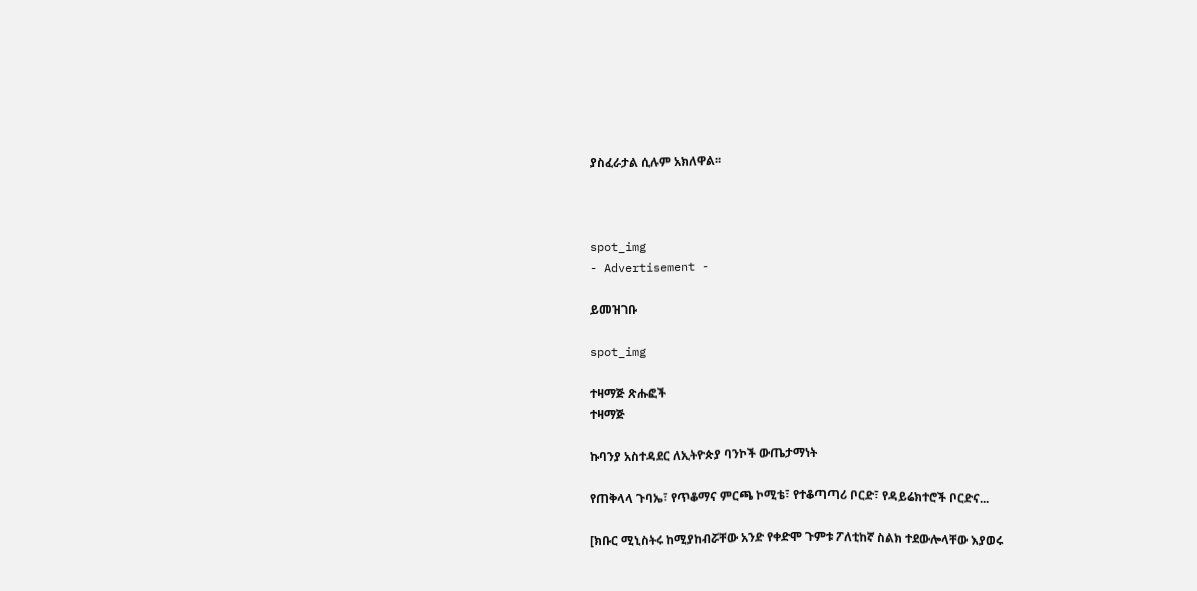ያስፈራታል ሲሉም አክለዋል፡፡



spot_img
- Advertisement -

ይመዝገቡ

spot_img

ተዛማጅ ጽሑፎች
ተዛማጅ

ኩባንያ አስተዳደር ለኢትዮጵያ ባንኮች ውጤታማነት

የጠቅላላ ጉባኤ፣ የጥቆማና ምርጫ ኮሚቴ፣ የተቆጣጣሪ ቦርድ፣ የዳይሬክተሮች ቦርድና...

[ክቡር ሚኒስትሩ ከሚያከብሯቸው አንድ የቀድሞ ጉምቱ ፖለቲከኛ ስልክ ተደውሎላቸው እያወሩ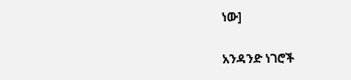ነው]

አንዳንድ ነገሮች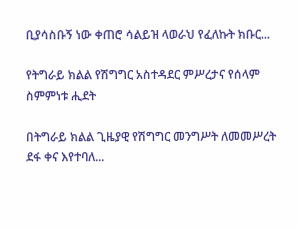ቢያሳስቡኝ ነው ቀጠሮ ሳልይዝ ላወራህ የፈለኩት ክቡር...

የትግራይ ክልል የሽግግር አስተዳደር ምሥረታና የሰላም ስምምነቱ ሒደት

በትግራይ ክልል ጊዜያዊ የሽግግር መንግሥት ለመመሥረት ደፋ ቀና እየተባለ...